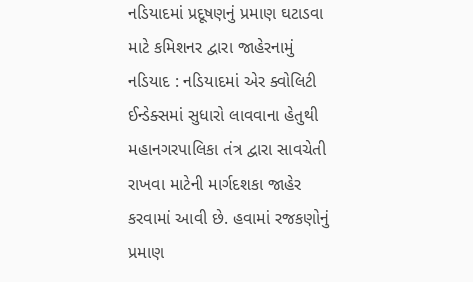નડિયાદમાં પ્રદૂષણનું પ્રમાણ ઘટાડવા માટે કમિશનર દ્વારા જાહેરનામું
નડિયાદ : નડિયાદમાં એર ક્વોલિટી ઈન્ડેક્સમાં સુધારો લાવવાના હેતુથી મહાનગરપાલિકા તંત્ર દ્વારા સાવચેતી રાખવા માટેની માર્ગદશકા જાહેર કરવામાં આવી છે. હવામાં રજકણોનું પ્રમાણ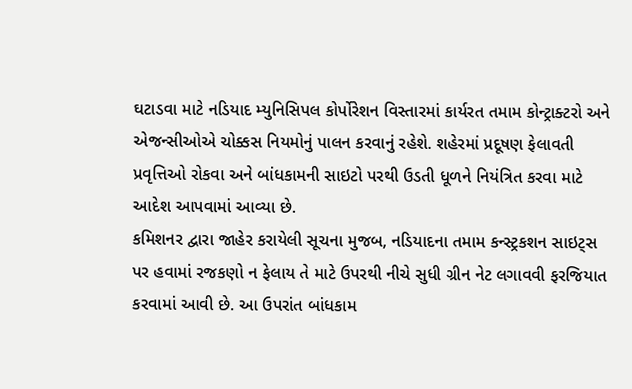ઘટાડવા માટે નડિયાદ મ્યુનિસિપલ કોર્પોરેશન વિસ્તારમાં કાર્યરત તમામ કોન્ટ્રાક્ટરો અને એજન્સીઓએ ચોક્કસ નિયમોનું પાલન કરવાનું રહેશે. શહેરમાં પ્રદૂષણ ફેલાવતી પ્રવૃત્તિઓ રોકવા અને બાંધકામની સાઇટો પરથી ઉડતી ધૂળને નિયંત્રિત કરવા માટે આદેશ આપવામાં આવ્યા છે.
કમિશનર દ્વારા જાહેર કરાયેલી સૂચના મુજબ, નડિયાદના તમામ કન્સ્ટ્રકશન સાઇટ્સ પર હવામાં રજકણો ન ફેલાય તે માટે ઉપરથી નીચે સુધી ગ્રીન નેટ લગાવવી ફરજિયાત કરવામાં આવી છે. આ ઉપરાંત બાંધકામ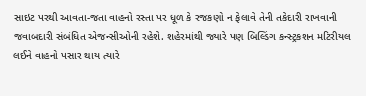સાઇટ પરથી આવતા-જતા વાહનો રસ્તા પર ધૂળ કે રજકણો ન ફેલાવે તેની તકેદારી રાખવાની જવાબદારી સંબંધિત એજન્સીઓની રહેશે. શહેરમાંથી જ્યારે પણ બિલ્ડિંગ કન્સ્ટ્રકશન મટિરીયલ લઈને વાહનો પસાર થાય ત્યારે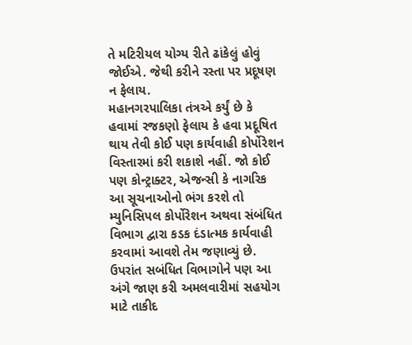તે મટિરીયલ યોગ્ય રીતે ઢાંકેલું હોવું જોઈએ. જેથી કરીને રસ્તા પર પ્રદૂષણ ન ફેલાય.
મહાનગરપાલિકા તંત્રએ કર્યું છે કે હવામાં રજકણો ફેલાય કે હવા પ્રદૂષિત થાય તેવી કોઈ પણ કાર્યવાહી કોર્પોરેશન વિસ્તારમાં કરી શકાશે નહીં. જો કોઈ પણ કોન્ટ્રાક્ટર, એજન્સી કે નાગરિક આ સૂચનાઓનો ભંગ કરશે તો મ્યુનિસિપલ કોર્પોરેશન અથવા સંબંધિત વિભાગ દ્વારા કડક દંડાત્મક કાર્યવાહી કરવામાં આવશે તેમ જણાવ્યું છે. ઉપરાંત સબંધિત વિભાગોને પણ આ અંગે જાણ કરી અમલવારીમાં સહયોગ માટે તાકીદ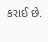કરાઈ છે.